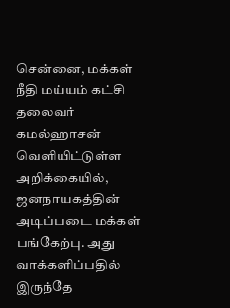சென்னை, மக்கள் நீதி மய்யம் கட்சி தலைவர் கமல்ஹாசன் வெளியிட்டுள்ள அறிக்கையில், ஜனநாயகத்தின் அடிப்படை மக்கள் பங்கேற்பு. அது வாக்களிப்பதில் இருந்தே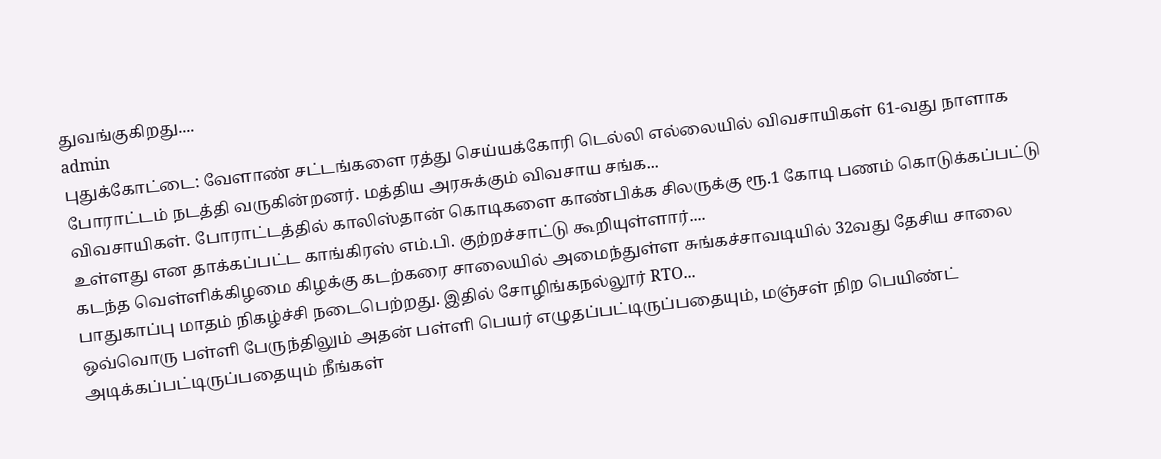துவங்குகிறது....
admin
புதுக்கோட்டை: வேளாண் சட்டங்களை ரத்து செய்யக்கோரி டெல்லி எல்லையில் விவசாயிகள் 61-வது நாளாக போராட்டம் நடத்தி வருகின்றனர். மத்திய அரசுக்கும் விவசாய சங்க...
விவசாயிகள். போராட்டத்தில் காலிஸ்தான் கொடிகளை காண்பிக்க சிலருக்கு ரூ.1 கோடி பணம் கொடுக்கப்பட்டு உள்ளது என தாக்கப்பட்ட காங்கிரஸ் எம்.பி. குற்றச்சாட்டு கூறியுள்ளார்....
கடந்த வெள்ளிக்கிழமை கிழக்கு கடற்கரை சாலையில் அமைந்துள்ள சுங்கச்சாவடியில் 32வது தேசிய சாலை பாதுகாப்பு மாதம் நிகழ்ச்சி நடைபெற்றது. இதில் சோழிங்கநல்லூர் RTO...
ஒவ்வொரு பள்ளி பேருந்திலும் அதன் பள்ளி பெயர் எழுதப்பட்டிருப்பதையும், மஞ்சள் நிற பெயிண்ட் அடிக்கப்பட்டிருப்பதையும் நீங்கள்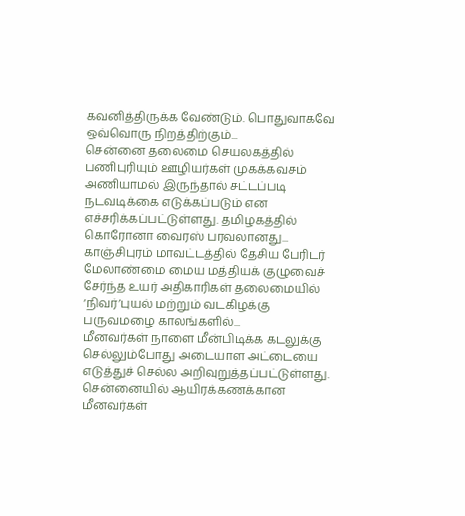கவனித்திருக்க வேண்டும். பொதுவாகவே ஒவ்வொரு நிறத்திற்கும்...
சென்னை தலைமை செயலகத்தில் பணிபுரியும் ஊழியர்கள் முகக்கவசம் அணியாமல் இருந்தால் சட்டப்படி நடவடிக்கை எடுக்கப்படும் என எச்சரிக்கப்பட்டுள்ளது. தமிழகத்தில் கொரோனா வைரஸ் பரவலானது...
காஞ்சிபுரம் மாவட்டத்தில் தேசிய பேரிடர் மேலாண்மை மைய மத்தியக் குழுவைச் சேர்ந்த உயர் அதிகாரிகள் தலைமையில் ‘நிவர்’புயல் மற்றும் வடகிழக்கு பருவமழை காலங்களில்...
மீனவர்கள் நாளை மீன்பிடிக்க கடலுக்கு செல்லும்போது அடையாள அட்டையை எடுத்துச் செல்ல அறிவுறுத்தப்பட்டுள்ளது. சென்னையில் ஆயிரக்கணக்கான மீனவர்கள்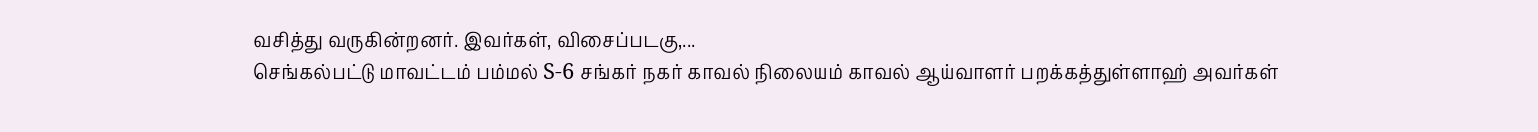வசித்து வருகின்றனர். இவர்கள், விசைப்படகு,...
செங்கல்பட்டு மாவட்டம் பம்மல் S-6 சங்கர் நகர் காவல் நிலையம் காவல் ஆய்வாளர் பறக்கத்துள்ளாஹ் அவர்கள்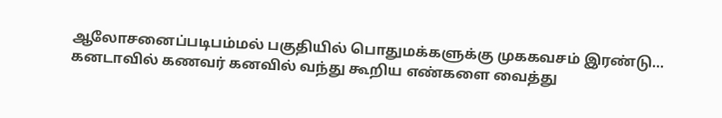ஆலோசனைப்படிபம்மல் பகுதியில் பொதுமக்களுக்கு முககவசம் இரண்டு...
கனடாவில் கணவர் கனவில் வந்து கூறிய எண்களை வைத்து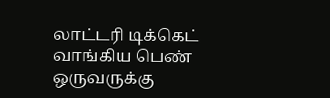லாட்டரி டிக்கெட் வாங்கிய பெண் ஒருவருக்கு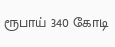ரூபாய் 340 கோடி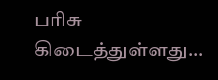பரிசு கிடைத்துள்ளது...